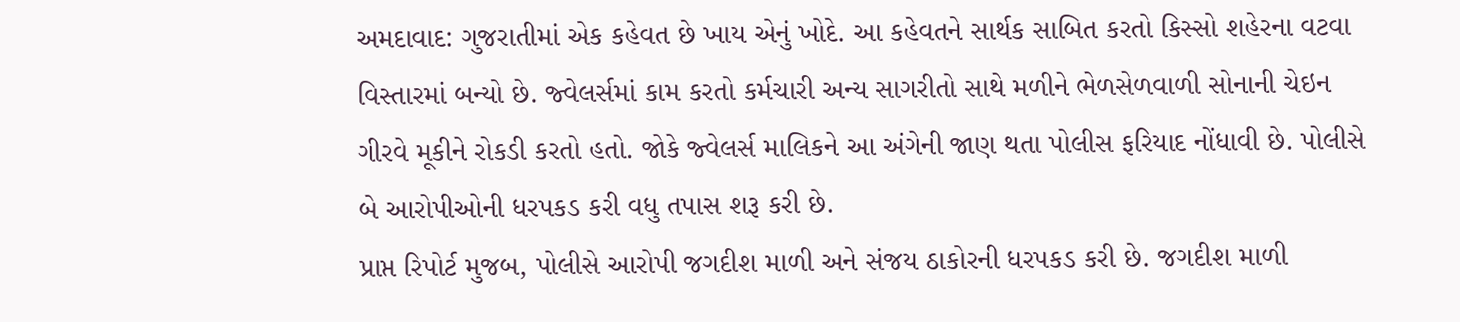અમદાવાદ: ગુજરાતીમાં એક કહેવત છે ખાય એનું ખોદે. આ કહેવતને સાર્થક સાબિત કરતો કિસ્સો શહેરના વટવા વિસ્તારમાં બન્યો છે. જ્વેલર્સમાં કામ કરતો કર્મચારી અન્ય સાગરીતો સાથે મળીને ભેળસેળવાળી સોનાની ચેઇન ગીરવે મૂકીને રોકડી કરતો હતો. જોકે જ્વેલર્સ માલિકને આ અંગેની જાણ થતા પોલીસ ફરિયાદ નોંધાવી છે. પોલીસે બે આરોપીઓની ધરપકડ કરી વધુ તપાસ શરૂ કરી છે.
પ્રાપ્ત રિપોર્ટ મુજબ, પોલીસે આરોપી જગદીશ માળી અને સંજય ઠાકોરની ધરપકડ કરી છે. જગદીશ માળી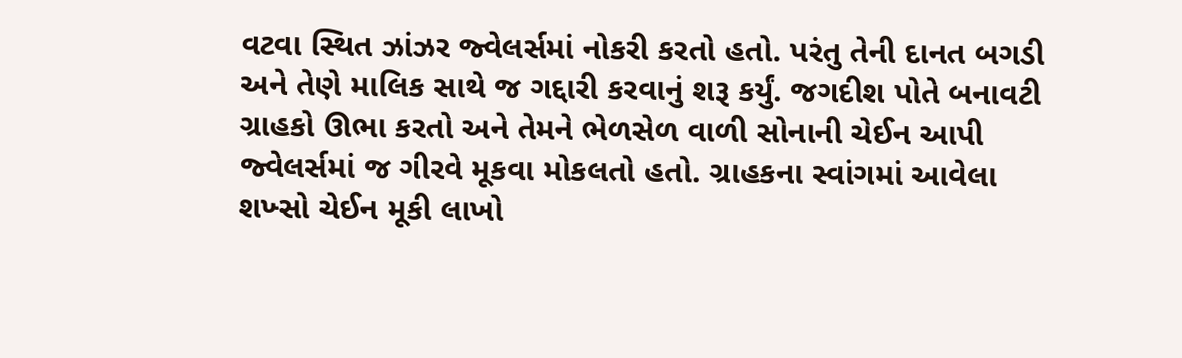વટવા સ્થિત ઝાંઝર જ્વેલર્સમાં નોકરી કરતો હતો. પરંતુ તેની દાનત બગડી અને તેણે માલિક સાથે જ ગદ્દારી કરવાનું શરૂ કર્યું. જગદીશ પોતે બનાવટી ગ્રાહકો ઊભા કરતો અને તેમને ભેળસેળ વાળી સોનાની ચેઈન આપી જ્વેલર્સમાં જ ગીરવે મૂકવા મોકલતો હતો. ગ્રાહકના સ્વાંગમાં આવેલા શખ્સો ચેઈન મૂકી લાખો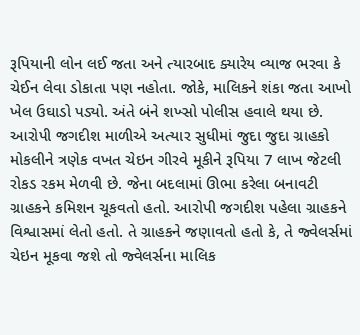રૂપિયાની લોન લઈ જતા અને ત્યારબાદ ક્યારેય વ્યાજ ભરવા કે ચેઈન લેવા ડોકાતા પણ નહોતા. જોકે, માલિકને શંકા જતા આખો ખેલ ઉઘાડો પડ્યો. અંતે બંને શખ્સો પોલીસ હવાલે થયા છે.
આરોપી જગદીશ માળીએ અત્યાર સુધીમાં જુદા જુદા ગ્રાહકો મોકલીને ત્રણેક વખત ચેઇન ગીરવે મૂકીને રૂપિયા 7 લાખ જેટલી રોકડ રકમ મેળવી છે. જેના બદલામાં ઊભા કરેલા બનાવટી ગ્રાહકને કમિશન ચૂકવતો હતો. આરોપી જગદીશ પહેલા ગ્રાહકને વિશ્વાસમાં લેતો હતો. તે ગ્રાહકને જણાવતો હતો કે, તે જ્વેલર્સમાં ચેઇન મૂકવા જશે તો જ્વેલર્સના માલિક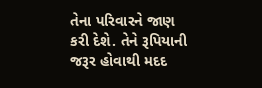તેના પરિવારને જાણ કરી દેશે. તેને રૂપિયાની જરૂર હોવાથી મદદ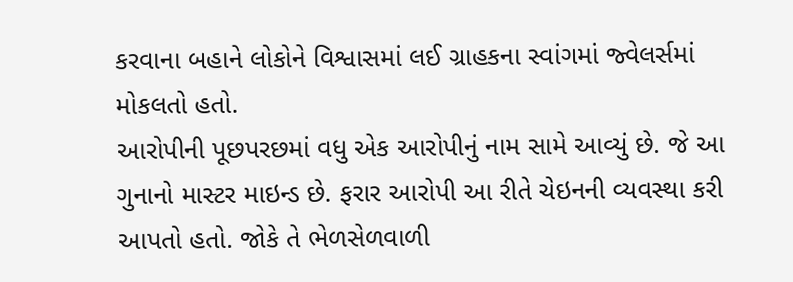કરવાના બહાને લોકોને વિશ્વાસમાં લઈ ગ્રાહકના સ્વાંગમાં જ્વેલર્સમાં મોકલતો હતો.
આરોપીની પૂછપરછમાં વધુ એક આરોપીનું નામ સામે આવ્યું છે. જે આ ગુનાનો માસ્ટર માઇન્ડ છે. ફરાર આરોપી આ રીતે ચેઇનની વ્યવસ્થા કરી આપતો હતો. જોકે તે ભેળસેળવાળી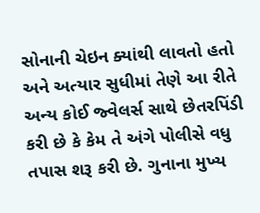સોનાની ચેઇન ક્યાંથી લાવતો હતો અને અત્યાર સુધીમાં તેણે આ રીતે અન્ય કોઈ જ્વેલર્સ સાથે છેતરપિંડી કરી છે કે કેમ તે અંગે પોલીસે વધુ તપાસ શરૂ કરી છે. ગુનાના મુખ્ય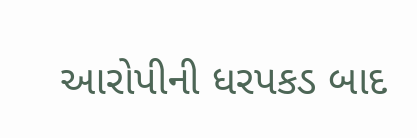આરોપીની ધરપકડ બાદ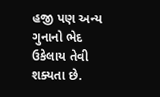હજી પણ અન્ય ગુનાનો ભેદ ઉકેલાય તેવી શક્યતા છે.